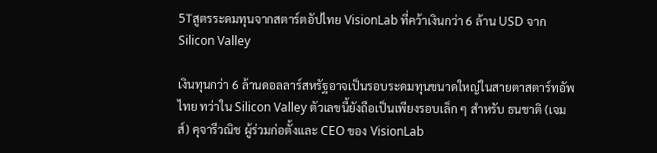5Tสูตรระดมทุนจากสตาร์ตอัปไทย VisionLab ที่คว้าเงินกว่า 6 ล้าน USD จาก Silicon Valley

เงินทุนกว่า 6 ล้านดอลลาร์สหรัฐอาจเป็นรอบระดมทุนขนาดใหญ่ในสายตาสตาร์ทอัพไทย ทว่าใน Silicon Valley ตัวเลขนี้ยังถือเป็นเพียงรอบเล็ก ๆ สำหรับ ธนชาติ (เจมส์) คุจารีวณิช ผู้ร่วมก่อตั้งและ CEO ของ VisionLab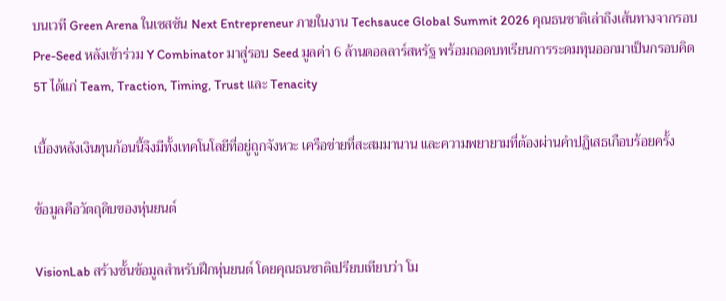บนเวที Green Arena ในเซสชัน Next Entrepreneur ภายในงาน Techsauce Global Summit 2026 คุณธนชาติเล่าถึงเส้นทางจากรอบ Pre-Seed หลังเข้าร่วม Y Combinator มาสู่รอบ Seed มูลค่า 6 ล้านดอลลาร์สหรัฐ พร้อมถอดบทเรียนการระดมทุนออกมาเป็นกรอบคิด 5T ได้แก่ Team, Traction, Timing, Trust และ Tenacity

เบื้องหลังเงินทุนก้อนนี้จึงมีทั้งเทคโนโลยีที่อยู่ถูกจังหวะ เครือข่ายที่สะสมมานาน และความพยายามที่ต้องผ่านคำปฏิเสธเกือบร้อยครั้ง

ข้อมูลคือวัตถุดิบของหุ่นยนต์

VisionLab สร้างชั้นข้อมูลสำหรับฝึกหุ่นยนต์ โดยคุณธนชาติเปรียบเทียบว่า โม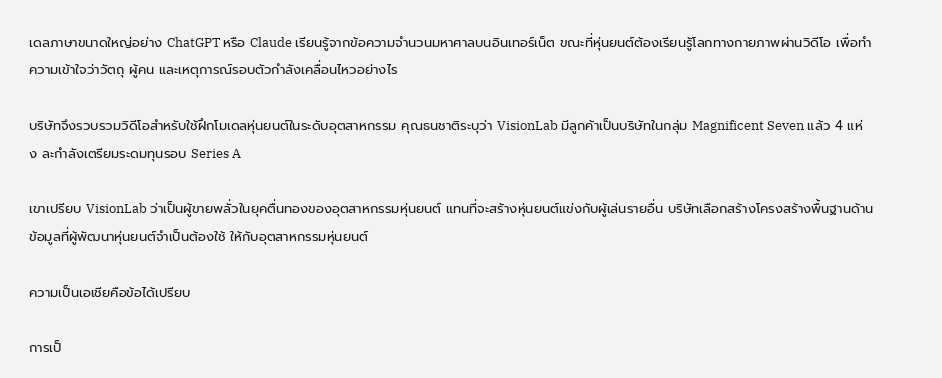เดลภาษาขนาดใหญ่อย่าง ChatGPT หรือ Claude เรียนรู้จากข้อความจำนวนมหาศาลบนอินเทอร์เน็ต ขณะที่หุ่นยนต์ต้องเรียนรู้โลกทางกายภาพผ่านวิดีโอ เพื่อทำความเข้าใจว่าวัตถุ ผู้คน และเหตุการณ์รอบตัวกำลังเคลื่อนไหวอย่างไร

บริษัทจึงรวบรวมวิดีโอสำหรับใช้ฝึกโมเดลหุ่นยนต์ในระดับอุตสาหกรรม คุณธนชาติระบุว่า VisionLab มีลูกค้าเป็นบริษัทในกลุ่ม Magnificent Seven แล้ว 4 แห่ง ละกำลังเตรียมระดมทุนรอบ Series A

เขาเปรียบ VisionLab ว่าเป็นผู้ขายพลั่วในยุคตื่นทองของอุตสาหกรรมหุ่นยนต์ แทนที่จะสร้างหุ่นยนต์แข่งกับผู้เล่นรายอื่น บริษัทเลือกสร้างโครงสร้างพื้นฐานด้านข้อมูลที่ผู้พัฒนาหุ่นยนต์จำเป็นต้องใช้ ให้กับอุตสาหกรรมหุ่นยนต์

ความเป็นเอเชียคือข้อได้เปรียบ

การเป็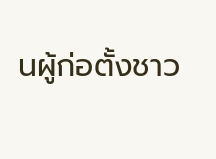นผู้ก่อตั้งชาว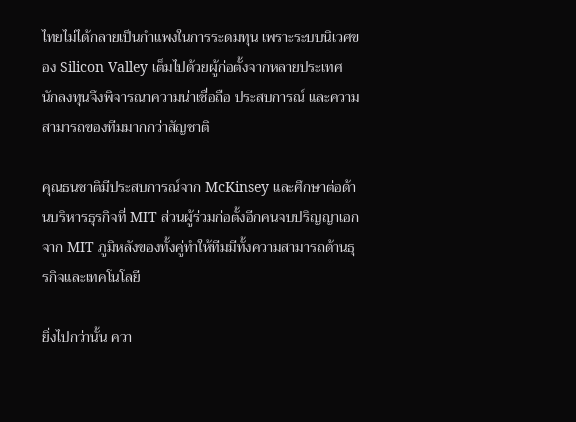ไทยไม่ได้กลายเป็นกำแพงในการระดมทุน เพราะระบบนิเวศของ Silicon Valley เต็มไปด้วยผู้ก่อตั้งจากหลายประเทศ นักลงทุนจึงพิจารณาความน่าเชื่อถือ ประสบการณ์ และความสามารถของทีมมากกว่าสัญชาติ

คุณธนชาติมีประสบการณ์จาก McKinsey และศึกษาต่อด้านบริหารธุรกิจที่ MIT ส่วนผู้ร่วมก่อตั้งอีกคนจบปริญญาเอกจาก MIT ภูมิหลังของทั้งคู่ทำให้ทีมมีทั้งความสามารถด้านธุรกิจและเทคโนโลยี

ยิ่งไปกว่านั้น ควา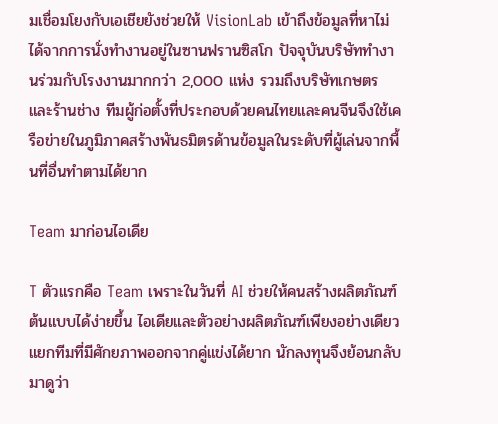มเชื่อมโยงกับเอเชียยังช่วยให้ VisionLab เข้าถึงข้อมูลที่หาไม่ได้จากการนั่งทำงานอยู่ในซานฟรานซิสโก ปัจจุบันบริษัททำงานร่วมกับโรงงานมากกว่า 2,000 แห่ง รวมถึงบริษัทเกษตรและร้านช่าง ทีมผู้ก่อตั้งที่ประกอบด้วยคนไทยและคนจีนจึงใช้เครือข่ายในภูมิภาคสร้างพันธมิตรด้านข้อมูลในระดับที่ผู้เล่นจากพื้นที่อื่นทำตามได้ยาก

Team มาก่อนไอเดีย

T ตัวแรกคือ Team เพราะในวันที่ AI ช่วยให้คนสร้างผลิตภัณฑ์ต้นแบบได้ง่ายขึ้น ไอเดียและตัวอย่างผลิตภัณฑ์เพียงอย่างเดียวแยกทีมที่มีศักยภาพออกจากคู่แข่งได้ยาก นักลงทุนจึงย้อนกลับมาดูว่า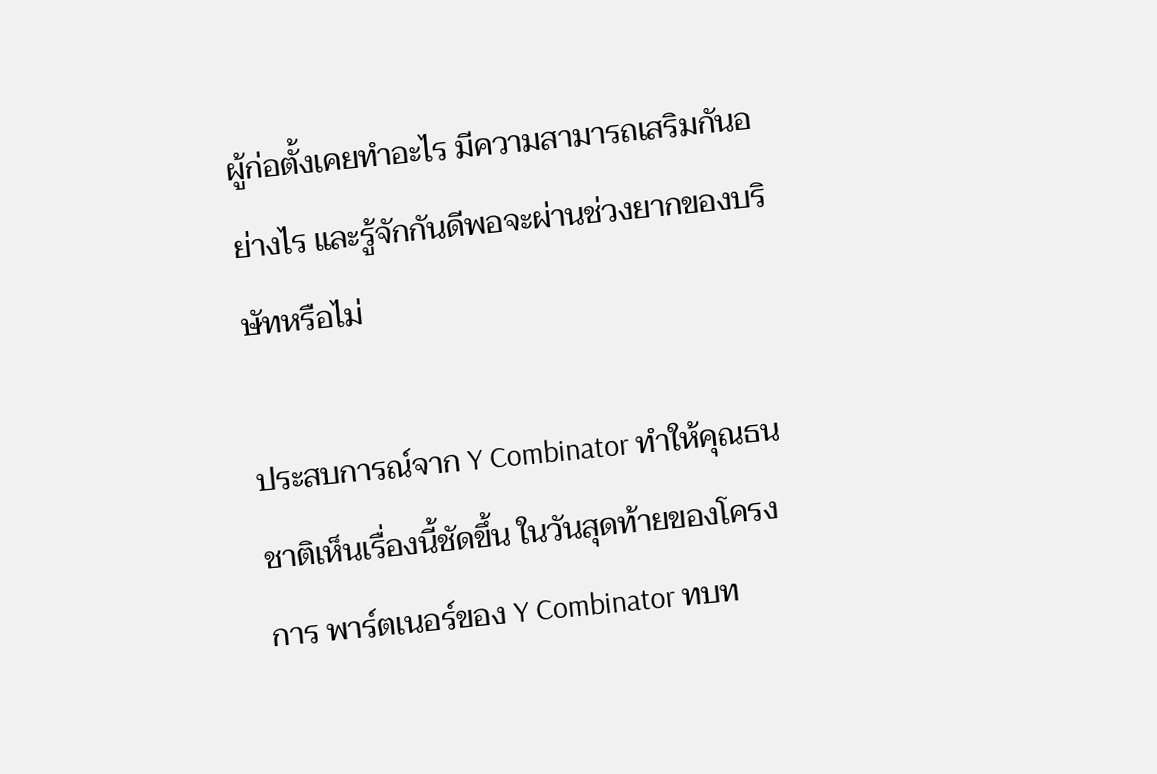ผู้ก่อตั้งเคยทำอะไร มีความสามารถเสริมกันอย่างไร และรู้จักกันดีพอจะผ่านช่วงยากของบริษัทหรือไม่

ประสบการณ์จาก Y Combinator ทำให้คุณธนชาติเห็นเรื่องนี้ชัดขึ้น ในวันสุดท้ายของโครงการ พาร์ตเนอร์ของ Y Combinator ทบท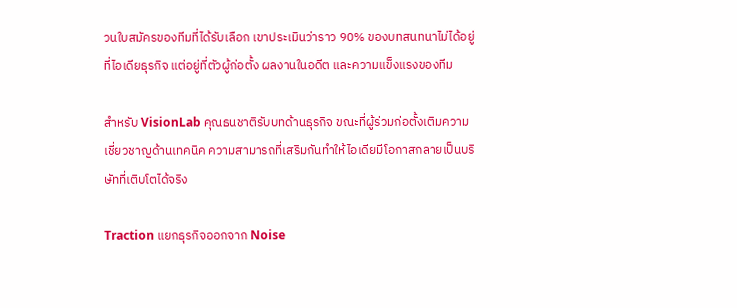วนใบสมัครของทีมที่ได้รับเลือก เขาประเมินว่าราว 90% ของบทสนทนาไม่ได้อยู่ที่ไอเดียธุรกิจ แต่อยู่ที่ตัวผู้ก่อตั้ง ผลงานในอดีต และความแข็งแรงของทีม

สำหรับ VisionLab คุณธนชาติรับบทด้านธุรกิจ ขณะที่ผู้ร่วมก่อตั้งเติมความเชี่ยวชาญด้านเทคนิค ความสามารถที่เสริมกันทำให้ไอเดียมีโอกาสกลายเป็นบริษัทที่เติบโตได้จริง

Traction แยกธุรกิจออกจาก Noise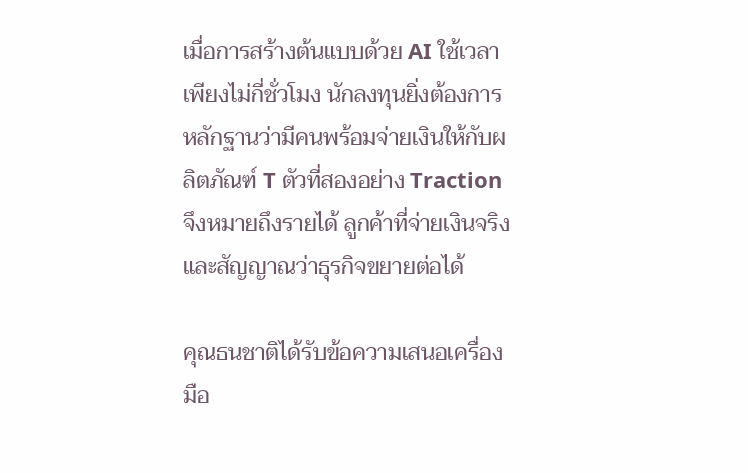เมื่อการสร้างต้นแบบด้วย AI ใช้เวลาเพียงไม่กี่ชั่วโมง นักลงทุนยิ่งต้องการหลักฐานว่ามีคนพร้อมจ่ายเงินให้กับผลิตภัณฑ์ T ตัวที่สองอย่าง Traction จึงหมายถึงรายได้ ลูกค้าที่จ่ายเงินจริง และสัญญาณว่าธุรกิจขยายต่อได้

คุณธนชาติได้รับข้อความเสนอเครื่องมือ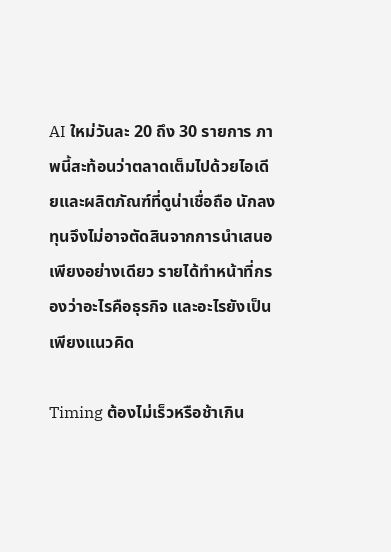AI ใหม่วันละ 20 ถึง 30 รายการ ภาพนี้สะท้อนว่าตลาดเต็มไปด้วยไอเดียและผลิตภัณฑ์ที่ดูน่าเชื่อถือ นักลงทุนจึงไม่อาจตัดสินจากการนำเสนอเพียงอย่างเดียว รายได้ทำหน้าที่กรองว่าอะไรคือธุรกิจ และอะไรยังเป็นเพียงแนวคิด

Timing ต้องไม่เร็วหรือช้าเกิน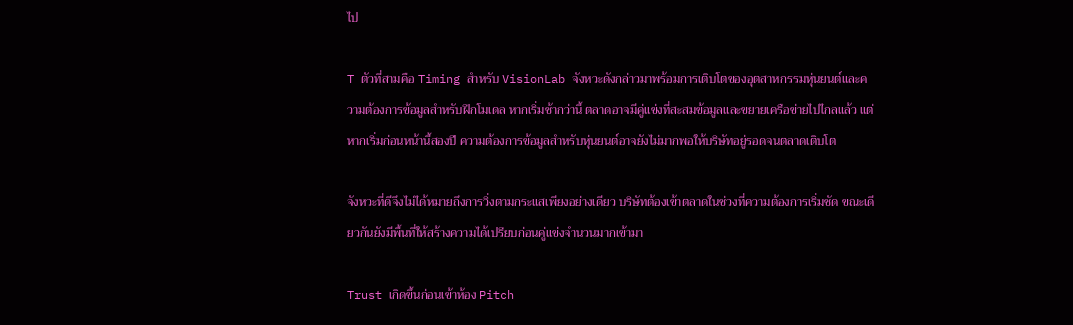ไป

T ตัวที่สามคือ Timing สำหรับ VisionLab จังหวะดังกล่าวมาพร้อมการเติบโตของอุตสาหกรรมหุ่นยนต์และความต้องการข้อมูลสำหรับฝึกโมเดล หากเริ่มช้ากว่านี้ ตลาดอาจมีคู่แข่งที่สะสมข้อมูลและขยายเครือข่ายไปไกลแล้ว แต่หากเริ่มก่อนหน้านี้สองปี ความต้องการข้อมูลสำหรับหุ่นยนต์อาจยังไม่มากพอให้บริษัทอยู่รอดจนตลาดเติบโต

จังหวะที่ดีจึงไม่ได้หมายถึงการวิ่งตามกระแสเพียงอย่างเดียว บริษัทต้องเข้าตลาดในช่วงที่ความต้องการเริ่มชัด ขณะเดียวกันยังมีพื้นที่ให้สร้างความได้เปรียบก่อนคู่แข่งจำนวนมากเข้ามา

Trust เกิดขึ้นก่อนเข้าห้อง Pitch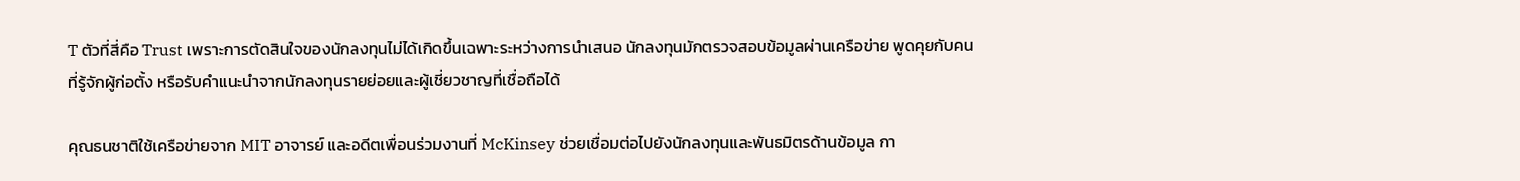T ตัวที่สี่คือ Trust เพราะการตัดสินใจของนักลงทุนไม่ได้เกิดขึ้นเฉพาะระหว่างการนำเสนอ นักลงทุนมักตรวจสอบข้อมูลผ่านเครือข่าย พูดคุยกับคนที่รู้จักผู้ก่อตั้ง หรือรับคำแนะนำจากนักลงทุนรายย่อยและผู้เชี่ยวชาญที่เชื่อถือได้

คุณธนชาติใช้เครือข่ายจาก MIT อาจารย์ และอดีตเพื่อนร่วมงานที่ McKinsey ช่วยเชื่อมต่อไปยังนักลงทุนและพันธมิตรด้านข้อมูล กา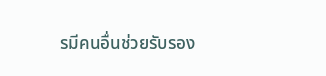รมีคนอื่นช่วยรับรอง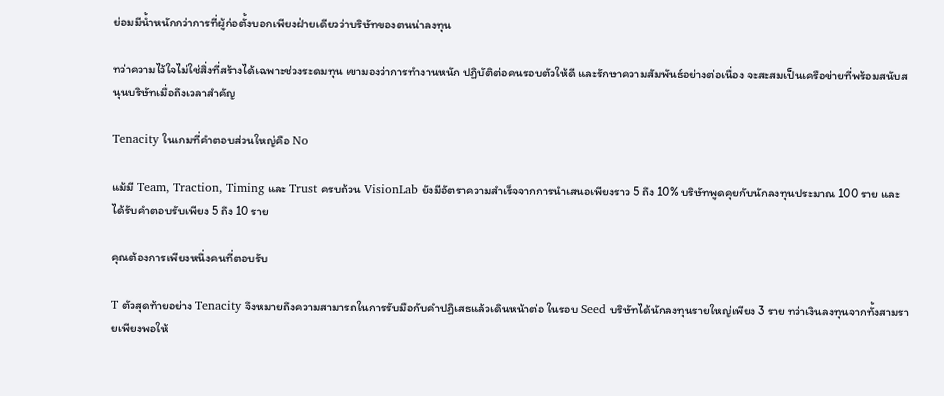ย่อมมีน้ำหนักกว่าการที่ผู้ก่อตั้งบอกเพียงฝ่ายเดียวว่าบริษัทของตนน่าลงทุน

ทว่าความไว้ใจไม่ใช่สิ่งที่สร้างได้เฉพาะช่วงระดมทุน เขามองว่าการทำงานหนัก ปฏิบัติต่อคนรอบตัวให้ดี และรักษาความสัมพันธ์อย่างต่อเนื่อง จะสะสมเป็นเครือข่ายที่พร้อมสนับสนุนบริษัทเมื่อถึงเวลาสำคัญ

Tenacity ในเกมที่คำตอบส่วนใหญ่คือ No

แม้มี Team, Traction, Timing และ Trust ครบถ้วน VisionLab ยังมีอัตราความสำเร็จจากการนำเสนอเพียงราว 5 ถึง 10% บริษัทพูดคุยกับนักลงทุนประมาณ 100 ราย และได้รับคำตอบรับเพียง 5 ถึง 10 ราย

คุณต้องการเพียงหนึ่งคนที่ตอบรับ

T ตัวสุดท้ายอย่าง Tenacity จึงหมายถึงความสามารถในการรับมือกับคำปฏิเสธแล้วเดินหน้าต่อ ในรอบ Seed บริษัทได้นักลงทุนรายใหญ่เพียง 3 ราย ทว่าเงินลงทุนจากทั้งสามรายเพียงพอให้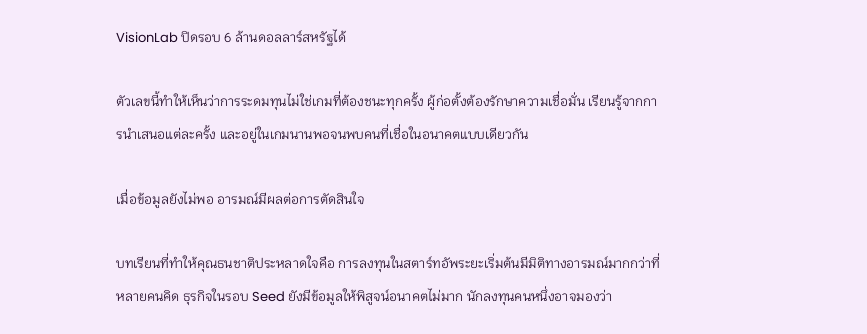VisionLab ปิดรอบ 6 ล้านดอลลาร์สหรัฐได้

ตัวเลขนี้ทำให้เห็นว่าการระดมทุนไม่ใช่เกมที่ต้องชนะทุกครั้ง ผู้ก่อตั้งต้องรักษาความเชื่อมั่น เรียนรู้จากการนำเสนอแต่ละครั้ง และอยู่ในเกมนานพอจนพบคนที่เชื่อในอนาคตแบบเดียวกัน

เมื่อข้อมูลยังไม่พอ อารมณ์มีผลต่อการตัดสินใจ

บทเรียนที่ทำให้คุณธนชาติประหลาดใจคือ การลงทุนในสตาร์ทอัพระยะเริ่มต้นมีมิติทางอารมณ์มากกว่าที่หลายคนคิด ธุรกิจในรอบ Seed ยังมีข้อมูลให้พิสูจน์อนาคตไม่มาก นักลงทุนคนหนึ่งอาจมองว่า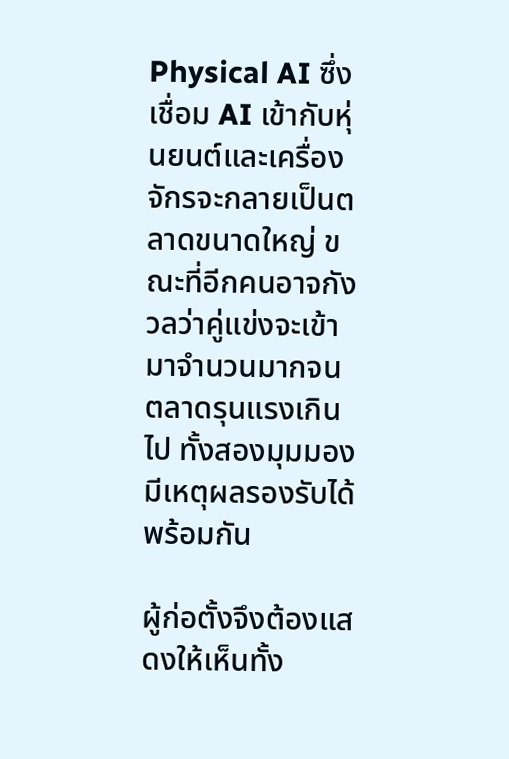Physical AI ซึ่งเชื่อม AI เข้ากับหุ่นยนต์และเครื่องจักรจะกลายเป็นตลาดขนาดใหญ่ ขณะที่อีกคนอาจกังวลว่าคู่แข่งจะเข้ามาจำนวนมากจนตลาดรุนแรงเกินไป ทั้งสองมุมมองมีเหตุผลรองรับได้พร้อมกัน

ผู้ก่อตั้งจึงต้องแสดงให้เห็นทั้ง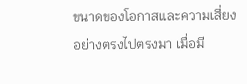ขนาดของโอกาสและความเสี่ยงอย่างตรงไปตรงมา เมื่อมี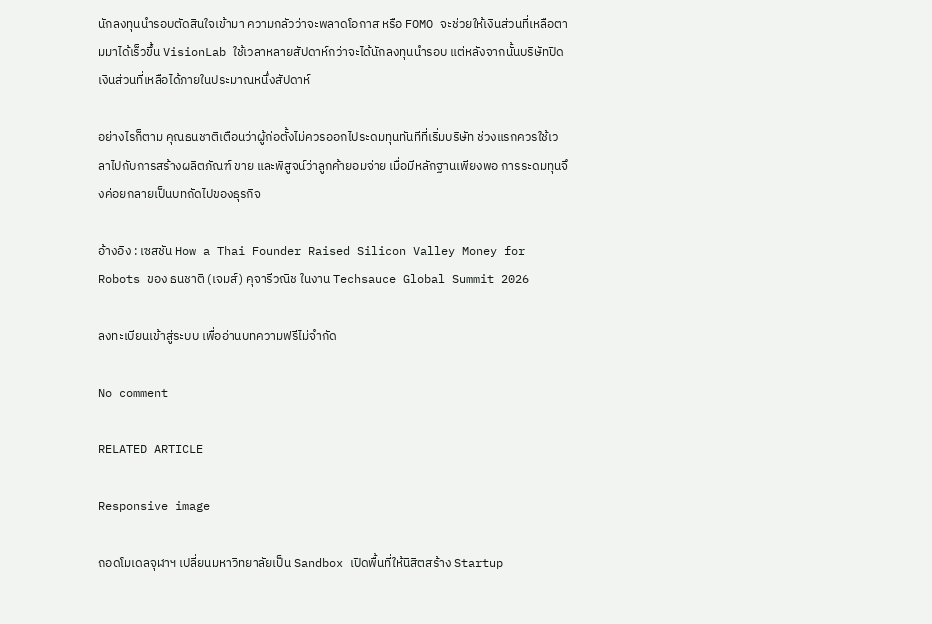นักลงทุนนำรอบตัดสินใจเข้ามา ความกลัวว่าจะพลาดโอกาส หรือ FOMO จะช่วยให้เงินส่วนที่เหลือตามมาได้เร็วขึ้น VisionLab ใช้เวลาหลายสัปดาห์กว่าจะได้นักลงทุนนำรอบ แต่หลังจากนั้นบริษัทปิดเงินส่วนที่เหลือได้ภายในประมาณหนึ่งสัปดาห์

อย่างไรก็ตาม คุณธนชาติเตือนว่าผู้ก่อตั้งไม่ควรออกไประดมทุนทันทีที่เริ่มบริษัท ช่วงแรกควรใช้เวลาไปกับการสร้างผลิตภัณฑ์ ขาย และพิสูจน์ว่าลูกค้ายอมจ่าย เมื่อมีหลักฐานเพียงพอ การระดมทุนจึงค่อยกลายเป็นบทถัดไปของธุรกิจ

อ้างอิง : เซสชัน How a Thai Founder Raised Silicon Valley Money for Robots ของ ธนชาติ (เจมส์) คุจารีวณิช ในงาน Techsauce Global Summit 2026

ลงทะเบียนเข้าสู่ระบบ เพื่ออ่านบทความฟรีไม่จำกัด

No comment

RELATED ARTICLE

Responsive image

ถอดโมเดลจุฬาฯ เปลี่ยนมหาวิทยาลัยเป็น Sandbox เปิดพื้นที่ให้นิสิตสร้าง Startup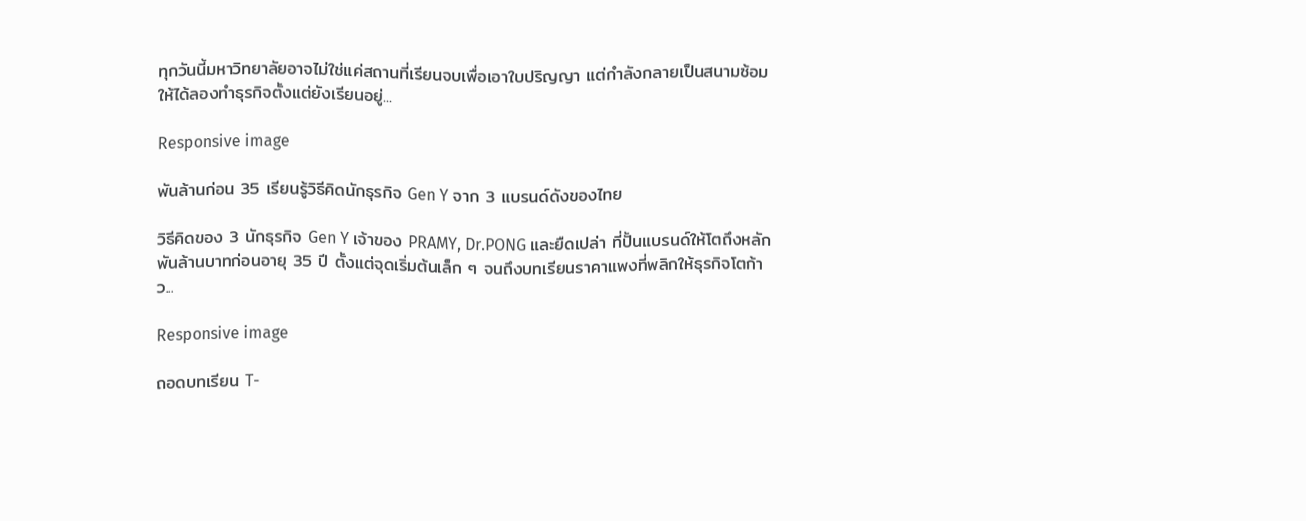ทุกวันนี้มหาวิทยาลัยอาจไม่ใช่แค่สถานที่เรียนจบเพื่อเอาใบปริญญา แต่กำลังกลายเป็นสนามซ้อมให้ได้ลองทำธุรกิจตั้งแต่ยังเรียนอยู่...

Responsive image

พันล้านก่อน 35 เรียนรู้วิธีคิดนักธุรกิจ Gen Y จาก 3 แบรนด์ดังของไทย

วิธีคิดของ 3 นักธุรกิจ Gen Y เจ้าของ PRAMY, Dr.PONG และยืดเปล่า ที่ปั้นแบรนด์ให้โตถึงหลักพันล้านบาทก่อนอายุ 35 ปี ตั้งแต่จุดเริ่มต้นเล็ก ๆ จนถึงบทเรียนราคาแพงที่พลิกให้ธุรกิจโตก้าว...

Responsive image

ถอดบทเรียน T-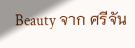Beauty จาก ศรีจัน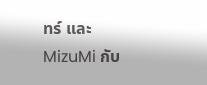ทร์ และ MizuMi กับ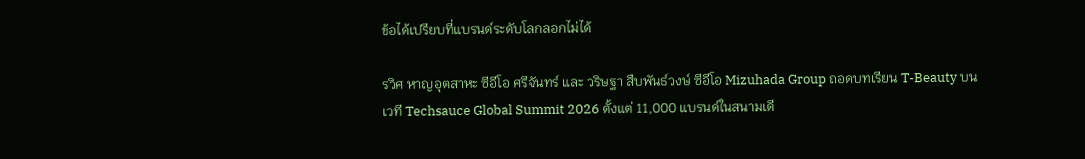ข้อได้เปรียบที่แบรนด์ระดับโลกลอกไม่ได้

รวิศ หาญอุตสาหะ ซีอีโอ ศรีจันทร์ และ วริษฐา สืบพันธ์วงษ์ ซีอีโอ Mizuhada Group ถอดบทเรียน T-Beauty บนเวที Techsauce Global Summit 2026 ตั้งแต่ 11,000 แบรนด์ในสนามเดี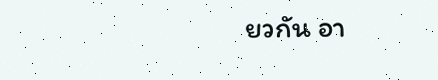ยวกัน อา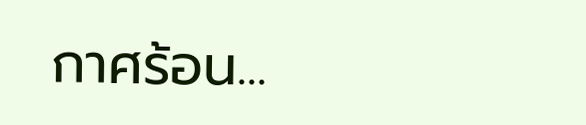กาศร้อน...